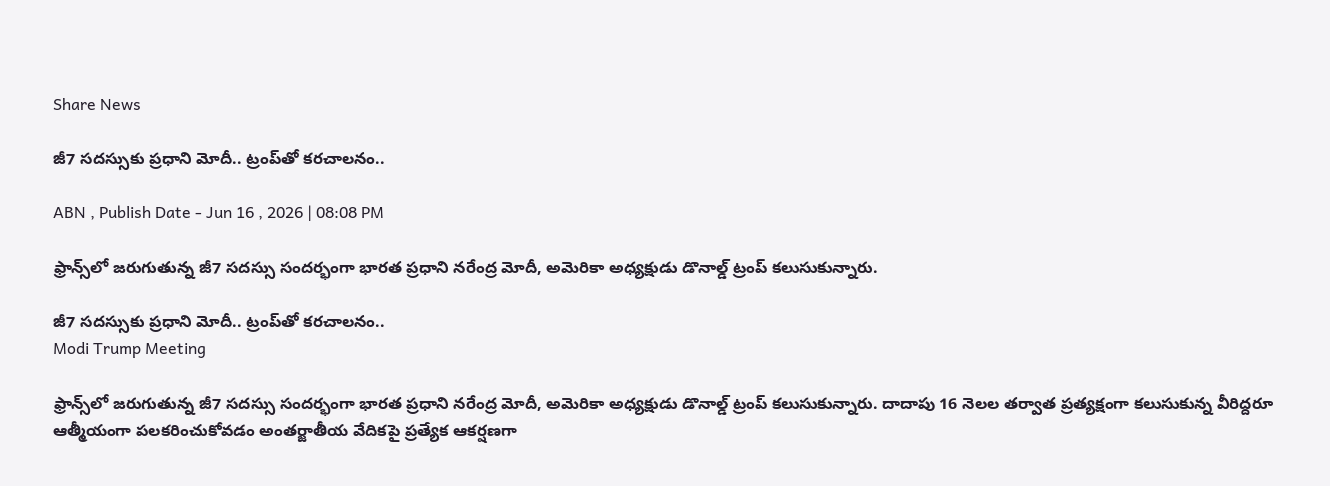Share News

జీ7 సదస్సుకు ప్రధాని మోదీ.. ట్రంప్‌తో కరచాలనం..

ABN , Publish Date - Jun 16 , 2026 | 08:08 PM

ఫ్రాన్స్‌లో జరుగుతున్న జీ7 సదస్సు సందర్భంగా భారత ప్రధాని నరేంద్ర మోదీ, అమెరికా అధ్యక్షుడు డొనాల్డ్ ట్రంప్ కలుసుకున్నారు.

జీ7 సదస్సుకు ప్రధాని మోదీ.. ట్రంప్‌తో కరచాలనం..
Modi Trump Meeting

ఫ్రాన్స్‌లో జరుగుతున్న జీ7 సదస్సు సందర్భంగా భారత ప్రధాని నరేంద్ర మోదీ, అమెరికా అధ్యక్షుడు డొనాల్డ్ ట్రంప్ కలుసుకున్నారు. దాదాపు 16 నెలల తర్వాత ప్రత్యక్షంగా కలుసుకున్న వీరిద్దరూ ఆత్మీయంగా పలకరించుకోవడం అంతర్జాతీయ వేదికపై ప్రత్యేక ఆకర్షణగా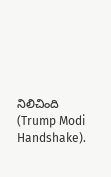నిలిచింది (Trump Modi Handshake).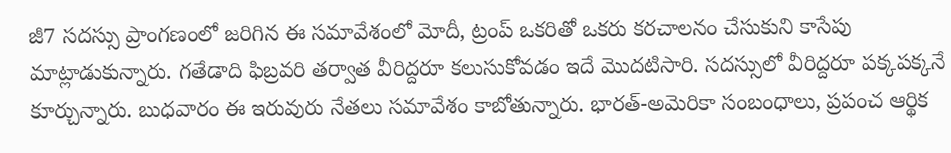జీ7 సదస్సు ప్రాంగణంలో జరిగిన ఈ సమావేశంలో మోదీ, ట్రంప్ ఒకరితో ఒకరు కరచాలనం చేసుకుని కాసేపు మాట్లాడుకున్నారు. గతేడాది ఫిబ్రవరి తర్వాత వీరిద్దరూ కలుసుకోవడం ఇదే మొదటిసారి. సదస్సులో వీరిద్దరూ పక్కపక్కనే కూర్చున్నారు. బుధవారం ఈ ఇరువురు నేతలు సమావేశం కాబోతున్నారు. భారత్-అమెరికా సంబంధాలు, ప్రపంచ ఆర్థిక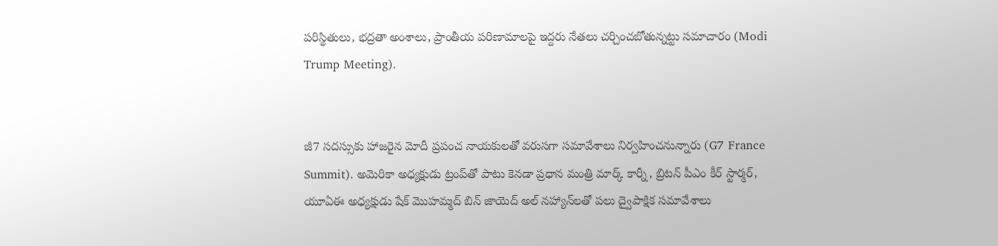పరిస్థితులు, భద్రతా అంశాలు, ప్రాంతీయ పరిణామాలపై ఇద్దరు నేతలు చర్చించబోతున్నట్టు సమాచారం (Modi Trump Meeting).


జీ7 సదస్సుకు హాజరైన మోదీ ప్రపంచ నాయకులతో వరుసగా సమావేశాలు నిర్వహించనున్నారు (G7 France Summit). అమెరికా అధ్యక్షుడు ట్రంప్‌తో పాటు కెనడా ప్రధాన మంత్రి మార్క్ కార్నీ, బ్రిటన్ పీఎం కీర్ స్టార్మర్, యూఏఈ అధ్యక్షుడు షేక్ మొహమ్మద్ బిన్ జాయెద్ అల్ నహ్యాన్‌లతో పలు ద్వైపాక్షిక సమావేశాలు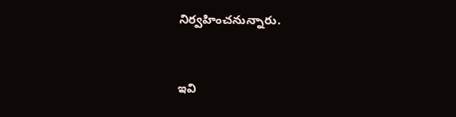నిర్వహించనున్నారు.


ఇవి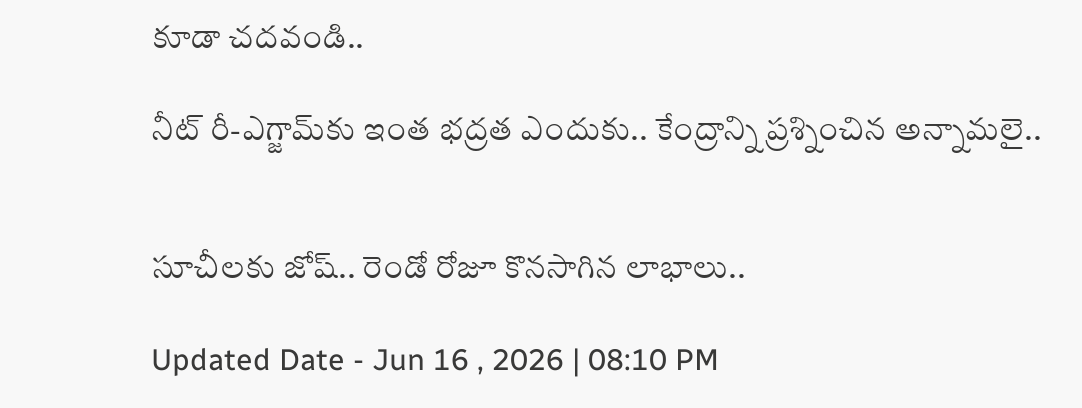కూడా చదవండి..

నీట్ రీ-ఎగ్జామ్‌కు ఇంత భద్రత ఎందుకు.. కేంద్రాన్ని ప్రశ్నించిన అన్నామలై..


సూచీలకు జోష్.. రెండో రోజూ కొనసాగిన లాభాలు..

Updated Date - Jun 16 , 2026 | 08:10 PM